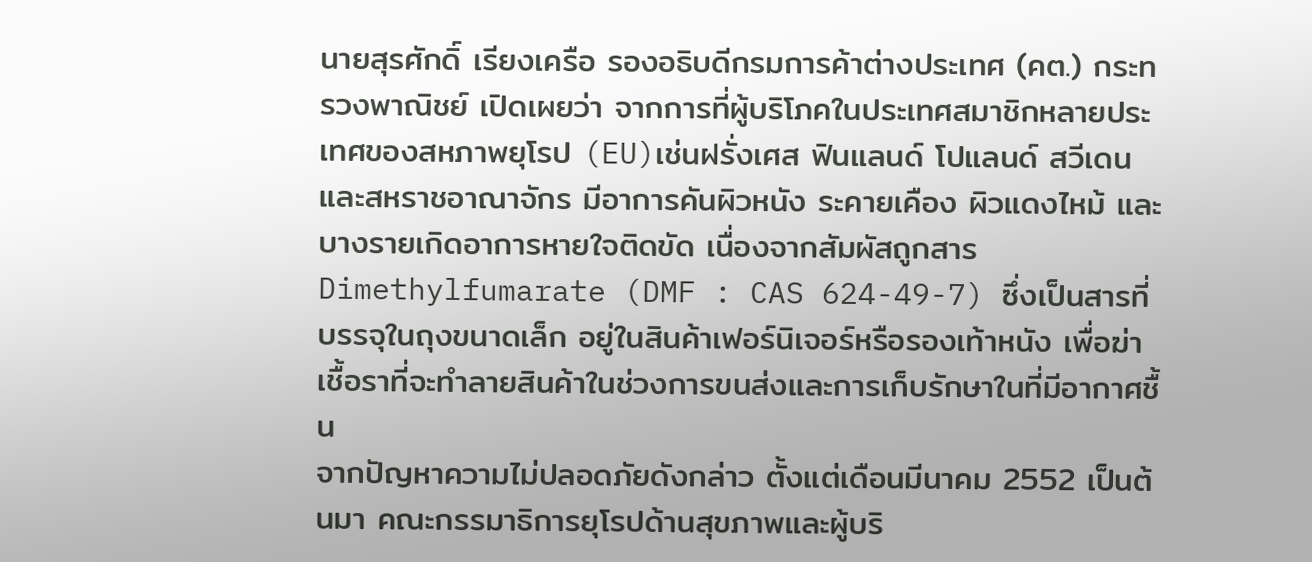นายสุรศักดิ์ เรียงเครือ รองอธิบดีกรมการค้าต่างประเทศ (คต.) กระทรวงพาณิชย์ เปิดเผยว่า จากการที่ผู้บริโภคในประเทศสมาชิกหลายประเทศของสหภาพยุโรป (EU)เช่นฝรั่งเศส ฟินแลนด์ โปแลนด์ สวีเดน และสหราชอาณาจักร มีอาการคันผิวหนัง ระคายเคือง ผิวแดงไหม้ และบางรายเกิดอาการหายใจติดขัด เนื่องจากสัมผัสถูกสาร Dimethylfumarate (DMF : CAS 624-49-7) ซึ่งเป็นสารที่บรรจุในถุงขนาดเล็ก อยู่ในสินค้าเฟอร์นิเจอร์หรือรองเท้าหนัง เพื่อฆ่าเชื้อราที่จะทำลายสินค้าในช่วงการขนส่งและการเก็บรักษาในที่มีอากาศชื้น
จากปัญหาความไม่ปลอดภัยดังกล่าว ตั้งแต่เดือนมีนาคม 2552 เป็นต้นมา คณะกรรมาธิการยุโรปด้านสุขภาพและผู้บริ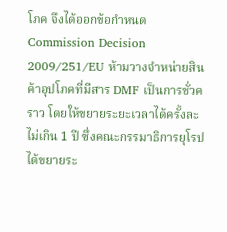โภค จึงได้ออกข้อกำหนด Commission Decision 2009/251/EU ห้ามวางจำหน่ายสินค้าอุปโภคที่มีสาร DMF เป็นการชั่วคราว โดยให้ขยายระยะเวลาได้ครั้งละไม่เกิน 1 ปี ซึ่งคณะกรรมาธิการยุโรปได้ขยายระ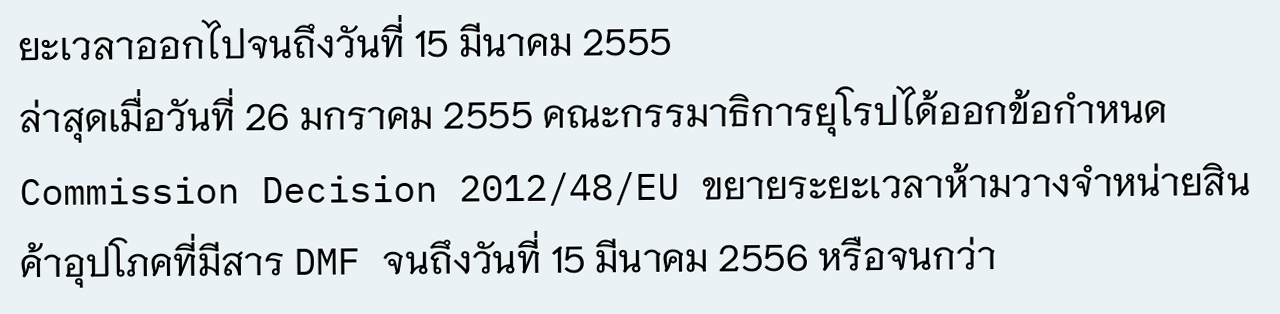ยะเวลาออกไปจนถึงวันที่ 15 มีนาคม 2555
ล่าสุดเมื่อวันที่ 26 มกราคม 2555 คณะกรรมาธิการยุโรปได้ออกข้อกำหนด Commission Decision 2012/48/EU ขยายระยะเวลาห้ามวางจำหน่ายสินค้าอุปโภคที่มีสาร DMF จนถึงวันที่ 15 มีนาคม 2556 หรือจนกว่า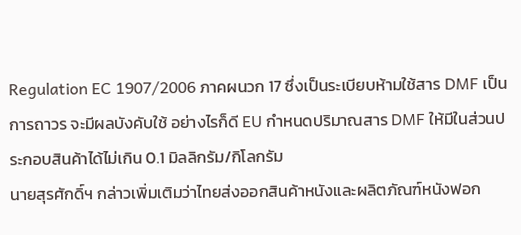Regulation EC 1907/2006 ภาคผนวก 17 ซึ่งเป็นระเบียบห้ามใช้สาร DMF เป็นการถาวร จะมีผลบังคับใช้ อย่างไรก็ดี EU กำหนดปริมาณสาร DMF ให้มีในส่วนประกอบสินค้าได้ไม่เกิน 0.1 มิลลิกรัม/กิโลกรัม
นายสุรศักดิ์ฯ กล่าวเพิ่มเติมว่าไทยส่งออกสินค้าหนังและผลิตภัณฑ์หนังฟอก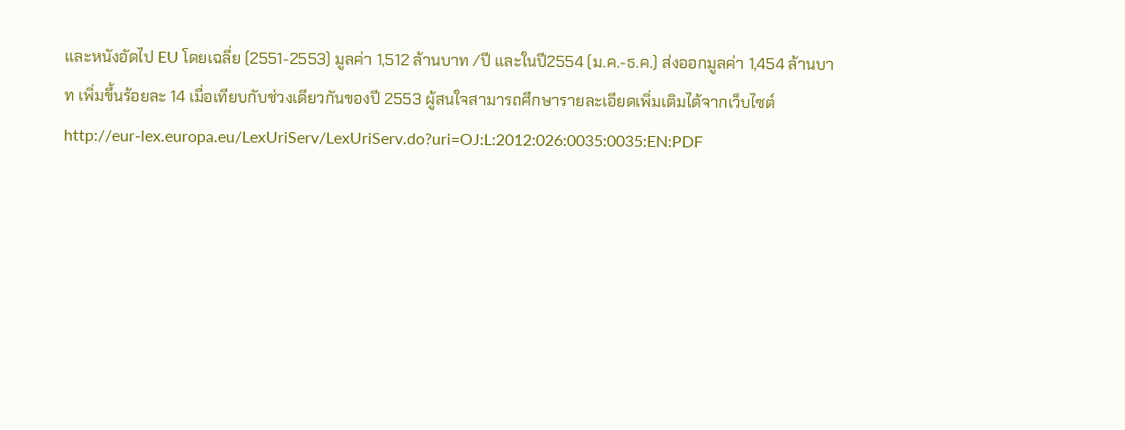และหนังอัดไป EU โดยเฉลี่ย (2551-2553) มูลค่า 1,512 ล้านบาท /ปี และในปี2554 (ม.ค.-ธ.ค.) ส่งออกมูลค่า 1,454 ล้านบาท เพิ่มขึ้นร้อยละ 14 เมื่อเทียบกับช่วงเดียวกันของปี 2553 ผู้สนใจสามารถศึกษารายละเอียดเพิ่มเติมได้จากเว็บไซต์
http://eur-lex.europa.eu/LexUriServ/LexUriServ.do?uri=OJ:L:2012:026:0035:0035:EN:PDF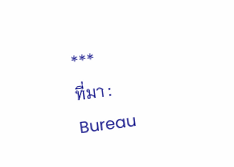***
ที่มา : Bureau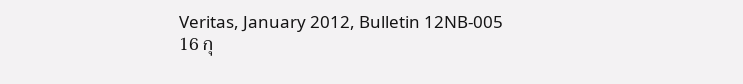Veritas, January 2012, Bulletin 12NB-005
16 กุ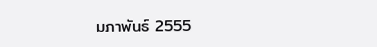มภาพันธ์ 2555